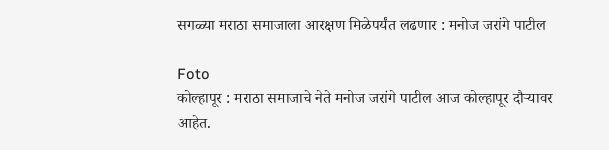सगळ्या मराठा समाजाला आरक्षण मिळेपर्यंत लढणार : मनोज जरांगे पाटील

Foto
कोल्हापूर : मराठा समाजाचे नेते मनोज जरांगे पाटील आज कोल्हापूर दौर्‍यावर आहेत.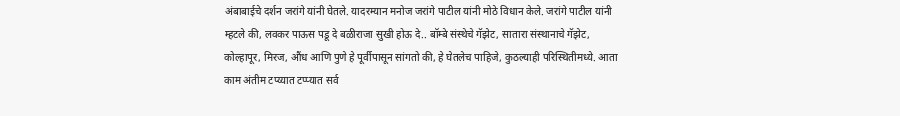अंबाबाईचे दर्शन जरांगे यांनी घेतले. यादरम्यान मनोज जरांगे पाटील यांनी मोठे विधान केले. जरांगे पाटील यांनी म्हटले की, लवकर पाऊस पडू दे बळीराजा सुखी होऊ दे.. बॉम्बे संस्थेचे गॅझेट, सातारा संस्थानाचे गॅझेट, कोल्हापूर, मिरज, औंध आणि पुणे हे पूर्वीपासून सांगतो की, हे घेतलेच पाहिजे, कुठल्याही परिस्थितीमध्ये. आता काम अंतीम टप्य्यात टप्प्यात सर्व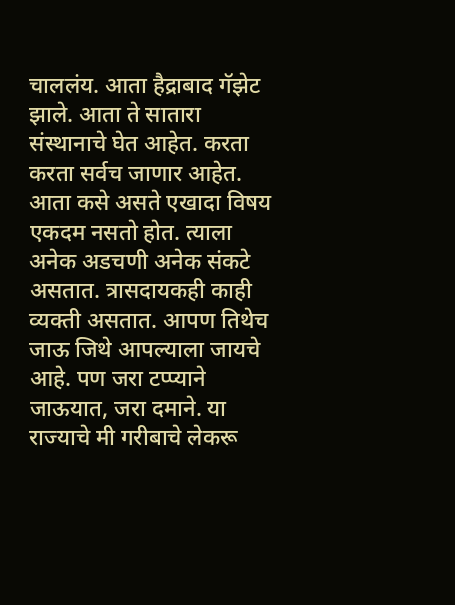चाललंय. आता हैद्राबाद गॅझेट झाले. आता ते सातारा संस्थानाचे घेत आहेत. करता करता सर्वच जाणार आहेत. आता कसे असते एखादा विषय एकदम नसतो होत. त्याला अनेक अडचणी अनेक संकटे असतात. त्रासदायकही काही व्यक्ती असतात. आपण तिथेच जाऊ जिथे आपल्याला जायचे आहे. पण जरा टप्प्याने जाऊयात, जरा दमाने. या राज्याचे मी गरीबाचे लेकरू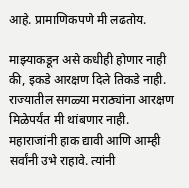आहे. प्रामाणिकपणे मी लढतोय.

माझ्याकडून असे कधीही होणार नाही की, इकडे आरक्षण दिले तिकडे नाही. राज्यातील सगळ्या मराठ्यांना आरक्षण मिळेपर्यंत मी थांबणार नाही. महाराजांनी हाक द्यावी आणि आम्ही सर्वांनी उभे राहावे. त्यांनी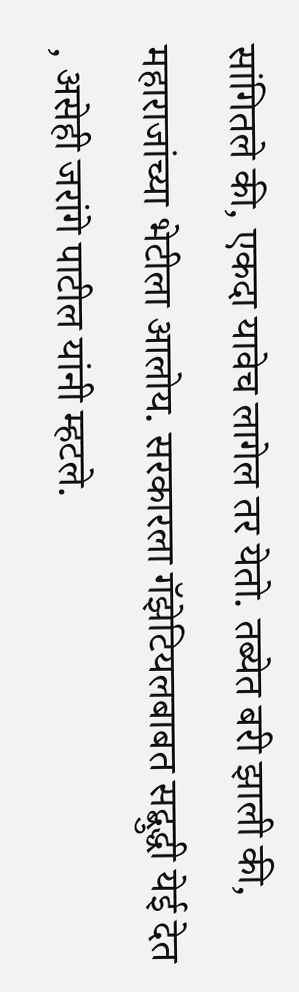सांगितले की, एकदा यावेच लागेल तर येतो. तब्येत बरी झाली की, महाराजांच्या भेटीला आलोय. सरकारला गॅझेटियलबाबत सद्बुद्धी येई देत , असेही जरांगे पाटील यांनी म्हटले.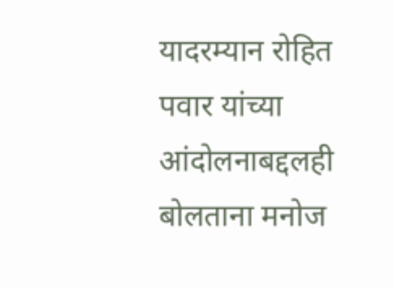यादरम्यान रोहित पवार यांच्या आंदोलनाबद्दलही बोलताना मनोज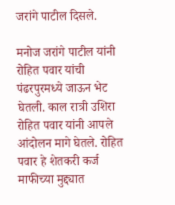जरांगे पाटील दिसले.

मनोज जरांगे पाटील यांनी रोहित पवार यांची पंढरपुरमध्ये जाऊन भेट घेतली. काल रात्री उशिरा रोहित पवार यांनी आपले आंदोलन मागे घेतले. रोहित पवार हे शेतकरी कर्ज माफीच्या मुद्द्यात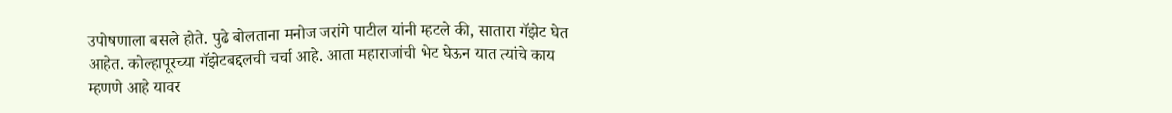उपोषणाला बसले होते. पुढे बोलताना मनोज जरांगे पाटील यांनी म्हटले की, सातारा गॅझेट घेत आहेत. कोल्हापूरच्या गॅझेटबद्दलची चर्चा आहे. आता महाराजांची भेट घेऊन यात त्यांचे काय म्हणणे आहे यावर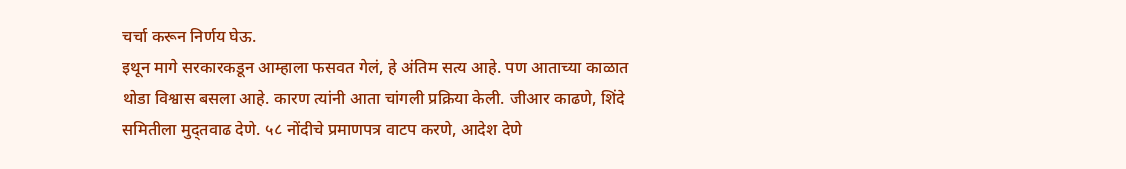चर्चा करून निर्णय घेऊ.
इथून मागे सरकारकडून आम्हाला फसवत गेलं, हे अंतिम सत्य आहे. पण आताच्या काळात थोडा विश्वास बसला आहे. कारण त्यांनी आता चांगली प्रक्रिया केली. जीआर काढणे, शिंदे समितीला मुद्तवाढ देणे. ५८ नोंदीचे प्रमाणपत्र वाटप करणे, आदेश देणे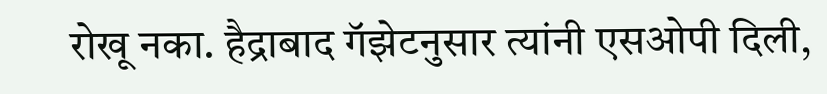रोखू नका. हैद्राबाद गॅझेटनुसार त्यांनी एसओपी दिली,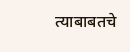त्याबाबतचे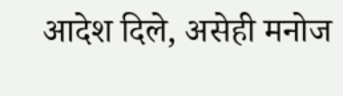आदेश दिले, असेही मनोज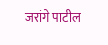जरांगे पाटील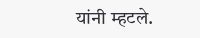यांनी म्हटले.